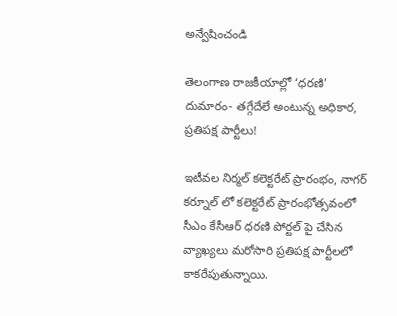అన్వేషించండి

తెలంగాణ రాజకీయాల్లో ‘ధరణి’ దుమారం- తగ్గేదేలే అంటున్న అధికార, ప్రతిపక్ష పార్టీలు!

ఇటీవల నిర్మల్ కలెక్టరేట్ ప్రారంభం, నాగర్ కర్నూల్ లో కలెక్టరేట్ ప్రారంభోత్సవంలో సీఎం కేసీఆర్ ధరణి పోర్టల్ పై చేసిన వ్యాఖ్యలు మరోసారి ప్రతిపక్ష పార్టీలలో కాకరేపుతున్నాయి.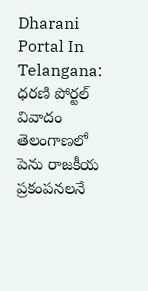Dharani Portal In Telangana: ధరణి పోర్టల్ వివాదం తెలంగాణలో పెను రాజకీయ ప్రకంపనలనే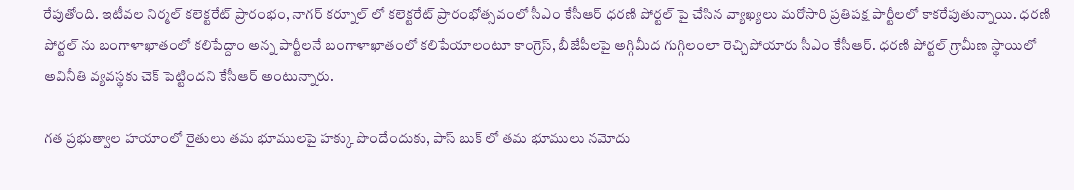రేపుతోంది. ఇటీవల నిర్మల్ కలెక్టరేట్ ప్రారంభం, నాగర్ కర్నూల్ లో కలెక్టరేట్ ప్రారంభోత్సవంలో సీఎం కేసీఆర్ ధరణి పోర్టల్ పై చేసిన వ్యాఖ్యలు మరోసారి ప్రతిపక్ష పార్టీలలో కాకరేపుతున్నాయి. ధరణి పోర్టల్ ను బంగాళాఖాతంలో కలిపేద్దాం అన్న పార్టీలనే బంగాళాఖాతంలో కలిపేయాలంటూ కాంగ్రెస్, బీజేపీలపై అగ్గిమీద గుగ్గిలంలా రెచ్చిపోయారు సీఎం కేసీఆర్. ధరణి పోర్టల్ గ్రామీణ స్థాయిలో అవినీతి వ్యవస్థకు చెక్ పెట్టిందని కేసీఆర్ అంటున్నారు.

గత ప్రభుత్వాల హయాంలో రైతులు తమ భూములపై హక్కు పొందేందుకు, పాస్ బుక్ లో తమ భూములు నమోదు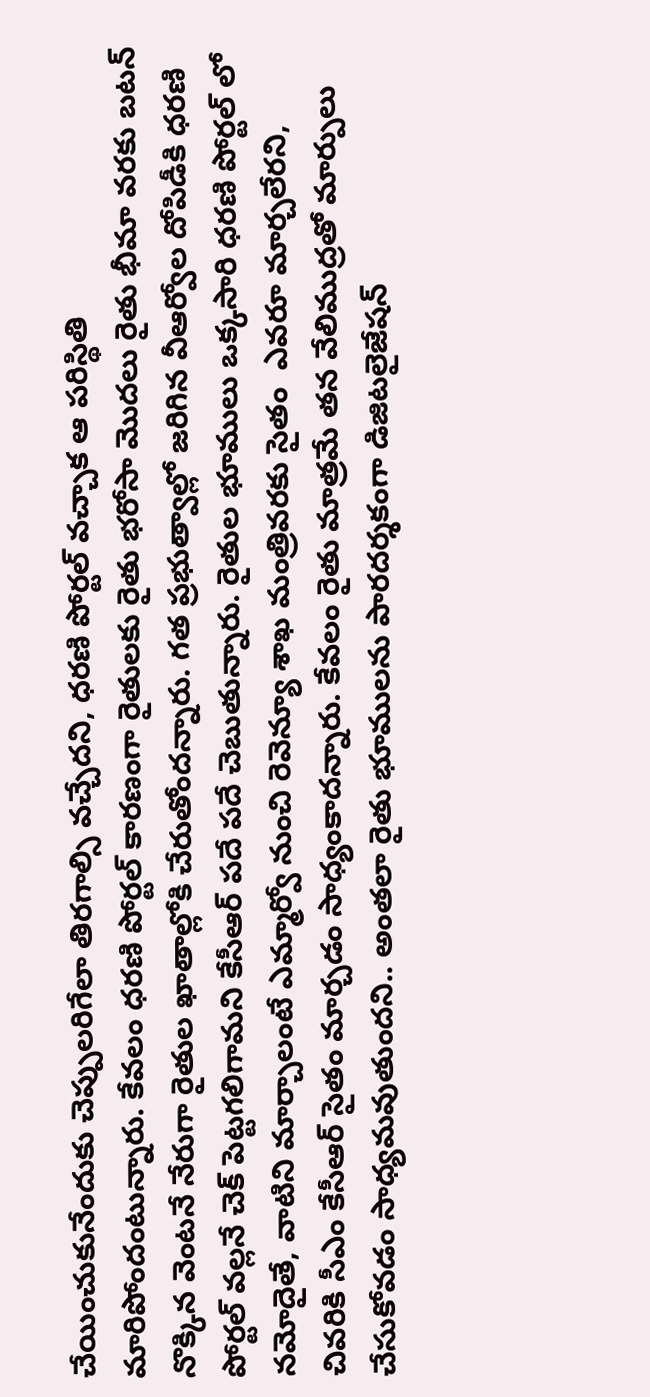చేయించుకునేందుకు చెప్పులరిగేలా తిరగాల్సి వచ్చేదని, ధరణి పోర్టల్ వచ్చాక ఆ పరిస్థితి మారిపోందంటున్నారు. కేవలం ధరణి పోర్టల్ కారణంగా రైతులకు రైతు భరోసా మొదలు రైతు భీమా వరకు బటన్ నొక్కిన వెంటనే నేరుగా రైతుల ఖాతాల్లోకి చేరుతోందన్నారు. గత ప్రభుత్వాల్లో జరిగిన వీఆర్వోల దోపిడీకి ధరణి పోర్టల్ వల్లనే చెక్ పెట్టగలిగామని కేసీఆర్ పదే పదే చెబుతున్నారు. రైతుల భూములు ఒక్కసారి ధరణి పోర్టల్ లో నమోదైతే, వాటిని మార్చాలంటే ఎమ్మార్వో నుంచి రెవెన్యూ శాఖ మంత్రివరకు సైతం  ఎవరూ మార్చలేరని, చివరికి సీఎం కేసీఆర్ సైతం మార్చడం సాధ్యంకాదన్నారు. కేవలం రైతు మాత్రమే తన వేలిముద్రతో మార్పులు చేసుకోవడం సాధ్యమవుతుందని.. అంతలా రైతు భూములను పారదర్శకంగా డిజిటలైజేషన్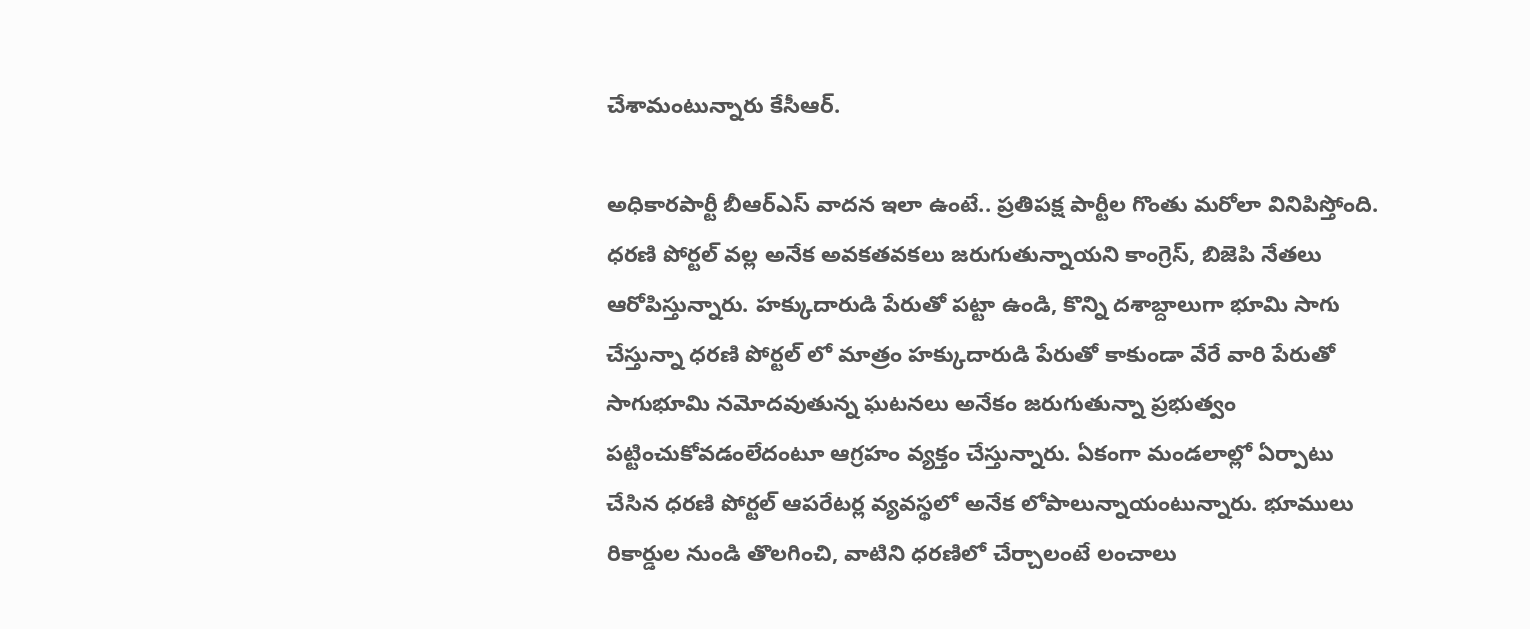చేశామంటున్నారు కేసీఆర్.

అధికారపార్టీ బీఆర్ఎస్ వాదన ఇలా ఉంటే.. ప్రతిపక్ష పార్టీల గొంతు మరోలా వినిపిస్తోంది. ధరణి పోర్టల్ వల్ల అనేక అవకతవకలు జరుగుతున్నాయని కాంగ్రెస్, బిజెపి నేతలు ఆరోపిస్తున్నారు. హక్కుదారుడి పేరుతో పట్టా ఉండి, కొన్ని దశాబ్దాలుగా భూమి సాగు చేస్తున్నా ధరణి పోర్టల్ లో మాత్రం హక్కుదారుడి పేరుతో కాకుండా వేరే వారి పేరుతో సాగుభూమి నమోదవుతున్న ఘటనలు అనేకం జరుగుతున్నా ప్రభుత్వం పట్టించుకోవడంలేదంటూ ఆగ్రహం వ్యక్తం చేస్తున్నారు. ఏకంగా మండలాల్లో ఏర్పాటు చేసిన ధరణి పోర్టల్ ఆపరేటర్ల వ్యవస్థలో అనేక లోపాలున్నాయంటున్నారు. భూములు రికార్డుల నుండి తొలగించి, వాటిని ధరణిలో చేర్చాలంటే లంచాలు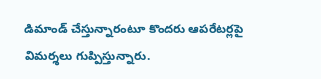డిమాండ్ చేస్తున్నారంటూ కొందరు ఆపరేటర్లపై విమర్శలు గుప్పిస్తున్నారు.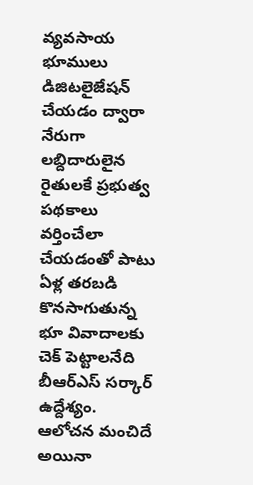వ్యవసాయ భూములు డిజిటలైజేషన్ చేయడం ద్వారా నేరుగా లబ్దిదారులైన రైతులకే ప్రభుత్వ పథకాలు వర్తించేలా చేయడంతో పాటు ఏళ్ల తరబడి కొనసాగుతున్న భూ వివాదాలకు చెక్ పెట్టాలనేది బీఆర్ఎస్ సర్కార్ ఉద్దేశ్యం. ఆలోచన మంచిదే అయినా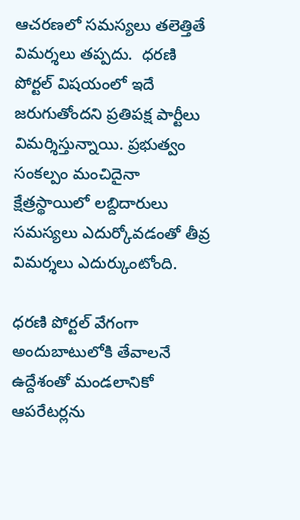ఆచరణలో సమస్యలు తలెత్తితే విమర్శలు తప్పదు.  ధరణి పోర్టల్ విషయంలో ఇదే జరుగుతోందని ప్రతిపక్ష పార్టీలు విమర్శిస్తున్నాయి. ప్రభుత్వం సంకల్పం మంచిదైనా క్షేత్రస్థాయిలో లబ్దిదారులు సమస్యలు ఎదుర్కోవడంతో తీవ్ర విమర్శలు ఎదుర్కుంటోంది.

ధరణి పోర్టల్ వేగంగా అందుబాటులోకి తేవాలనే ఉద్దేశంతో మండలానికో ఆపరేటర్లను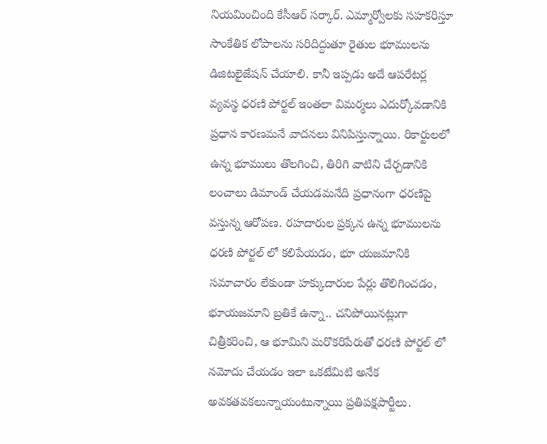నియమించింది కేసీఆర్‌ సర్కార్. ఎమ్మార్వోలకు సహకరిస్తూ సాంకేతిక లోపాలను సరిదిద్దుతూ రైతుల భూములను డిజిటలైజేషన్ చేయాలి. కానీ ఇప్పడు అదే ఆపరేటర్ల వ్యవస్థ ధరణి పోర్టల్ ఇంతలా విమర్మలు ఎదుర్కోవడానికి ప్రధాన కారణమనే వాదనలు వినిపిస్తున్నాయి. రికార్టులలో ఉన్న భూములు తొలగించి, తిరిగి వాటిని చేర్చడానికి లంచాలు డిమాండ్ చేయడమనేది ప్రధానంగా ధరణిపై వస్తున్న ఆరోపణ. రహదారుల ప్రక్కన ఉన్న భూములను ధరణి పోర్టల్ లో కలిపేయడం, భూ యజమానికి సమాచారం లేకుండా హక్కుదారుల పేర్లు తొలిగించడం, భూయజమాని బ్రతికే ఉన్నా.. చనిపోయినట్లుగా చిత్రీకరించి, ఆ భూమిని మరొకరిపేరుతో ధరణి పోర్టల్ లో నమోదు చేయడం ఇలా ఒకటేమిటి అనేక అవకతవకలున్నాయంటున్నాయి ప్రతిపక్షపార్టీలు.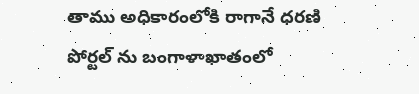తాము అధికారంలోకి రాగానే ధరణి పోర్టల్ ను బంగాళాఖాతంలో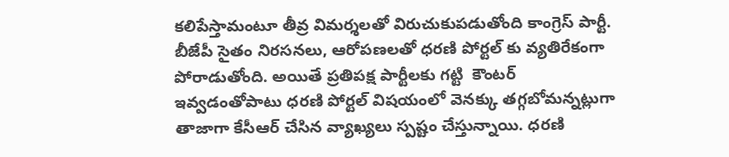కలిపేస్తామంటూ తీవ్ర విమర్శలతో విరుచుకుపడుతోంది కాంగ్రెస్ పార్టీ. బీజేపీ సైతం నిరసనలు, ఆరోపణలతో ధరణి పోర్టల్ కు వ్యతిరేకంగా పోరాడుతోంది. అయితే ప్రతిపక్ష పార్టీలకు గట్టి  కౌంటర్ ఇవ్వడంతోపాటు ధరణి పోర్టల్ విషయంలో వెనక్కు తగ్గబోమన్నట్లుగా తాజాగా కేసీఆర్ చేసిన వ్యాఖ్యలు స్పష్టం చేస్తున్నాయి. ధరణి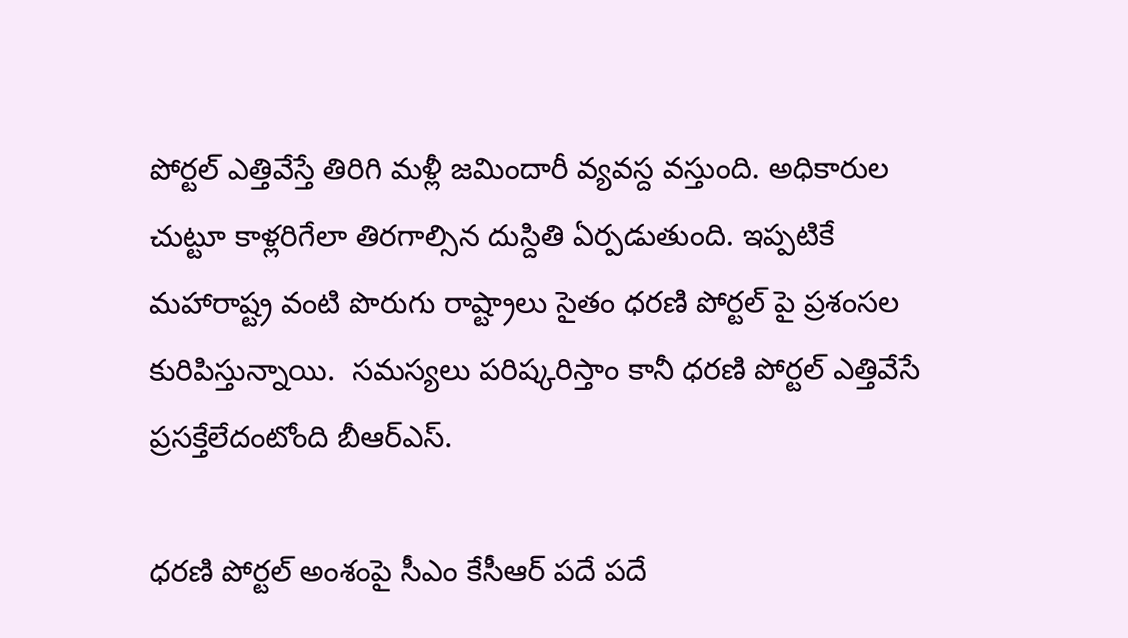పోర్టల్ ఎత్తివేస్తే తిరిగి మళ్లీ జమిందారీ వ్యవస్ద వస్తుంది. అధికారుల చుట్టూ కాళ్లరిగేలా తిరగాల్సిన దుస్దితి ఏర్పడుతుంది. ఇప్పటికే మహారాష్ట్ర వంటి పొరుగు రాష్ట్రాలు సైతం ధరణి పోర్టల్ పై ప్రశంసల కురిపిస్తున్నాయి.  సమస్యలు పరిష్కరిస్తాం కానీ ధరణి పోర్టల్ ఎత్తివేసే ప్రసక్తేలేదంటోంది బీఆర్ఎస్.

ధరణి పోర్టల్ అంశంపై సీఎం కేసీఆర్ పదే పదే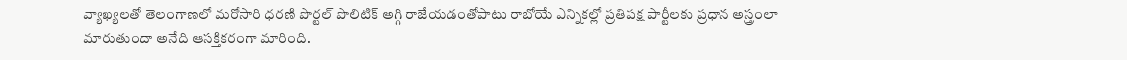వ్యాఖ్యలతో తెలంగాణలో మరోసారి ధరణి పొర్టల్ పొలిటిక్ అగ్గి రాజేయడంతోపాటు రాబోయే ఎన్నికల్లో ప్రతిపక్ష పార్టీలకు ప్రధాన అస్త్రంలా మారుతుందా అనేది ఆసక్తికరంగా మారింది.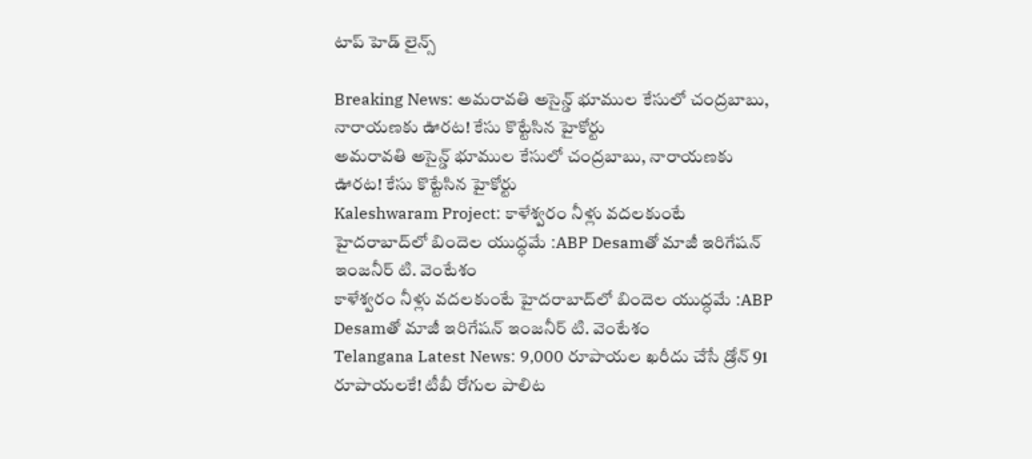టాప్ హెడ్ లైన్స్

Breaking News: అమరావతి అసైన్డ్‌ భూముల కేసులో చంద్రబాబు, నారాయణకు ఊరట! కేసు కొట్టేసిన హైకోర్టు
అమరావతి అసైన్డ్‌ భూముల కేసులో చంద్రబాబు, నారాయణకు ఊరట! కేసు కొట్టేసిన హైకోర్టు
Kaleshwaram Project: కాళేశ్వరం నీళ్లు వదలకుంటే హైదరాబాద్‌లో బిందెల యుద్ధమే :ABP Desamతో మాజీ ఇరిగేషన్ ఇంజనీర్ టి. వెంటేశం
కాళేశ్వరం నీళ్లు వదలకుంటే హైదరాబాద్‌లో బిందెల యుద్ధమే :ABP Desamతో మాజీ ఇరిగేషన్ ఇంజనీర్ టి. వెంటేశం
Telangana Latest News: 9,000 రూపాయల ఖరీదు చేసే డ్రోన్ 91 రూపాయలకే! టీబీ రోగుల పాలిట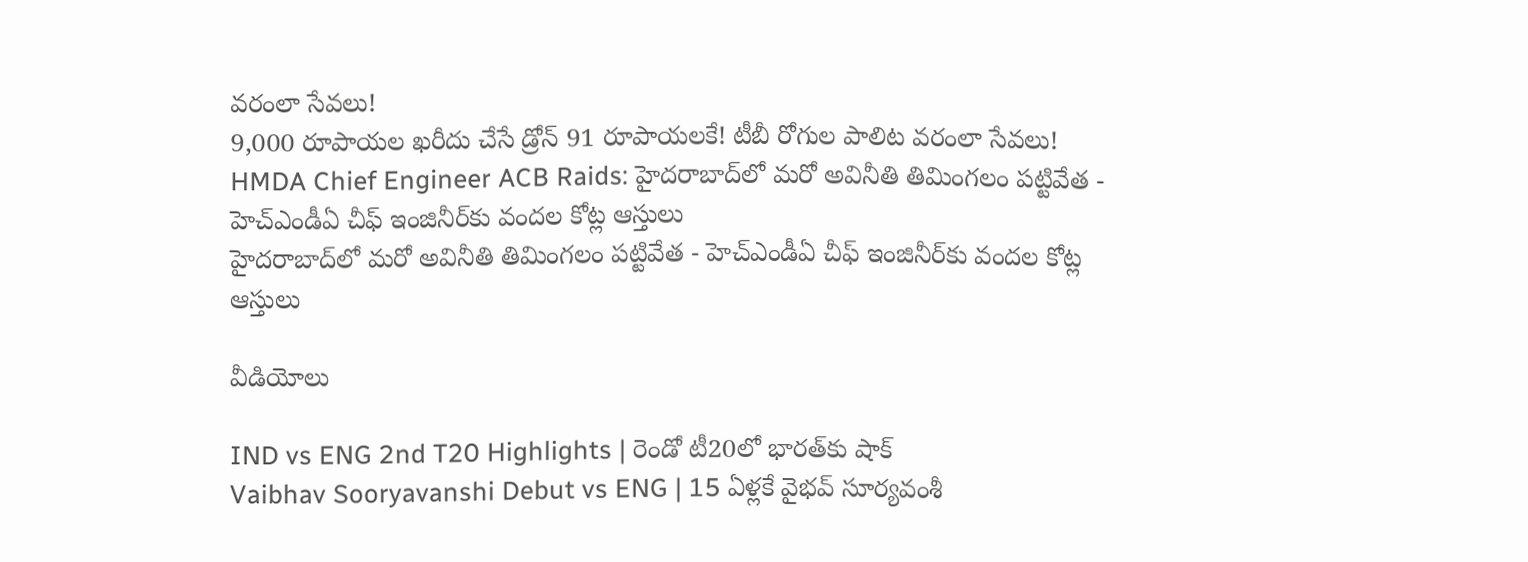వరంలా సేవలు!
9,000 రూపాయల ఖరీదు చేసే డ్రోన్ 91 రూపాయలకే! టీబీ రోగుల పాలిట వరంలా సేవలు!
HMDA Chief Engineer ACB Raids: హైదరాబాద్‌లో మరో అవినీతి తిమింగలం పట్టివేత - హెచ్ఎండీఏ చీఫ్ ఇంజినీర్‌కు వందల కోట్ల ఆస్తులు
హైదరాబాద్‌లో మరో అవినీతి తిమింగలం పట్టివేత - హెచ్ఎండీఏ చీఫ్ ఇంజినీర్‌కు వందల కోట్ల ఆస్తులు

వీడియోలు

IND vs ENG 2nd T20 Highlights | రెండో టీ20లో భారత్‌కు షాక్
Vaibhav Sooryavanshi Debut vs ENG | 15 ఏళ్లకే వైభవ్ సూర్యవంశీ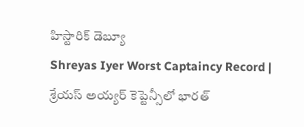హిస్టారిక్ డెబ్యూ
Shreyas Iyer Worst Captaincy Record | శ్రేయస్ అయ్యర్ కెప్టెన్సీలో భారత్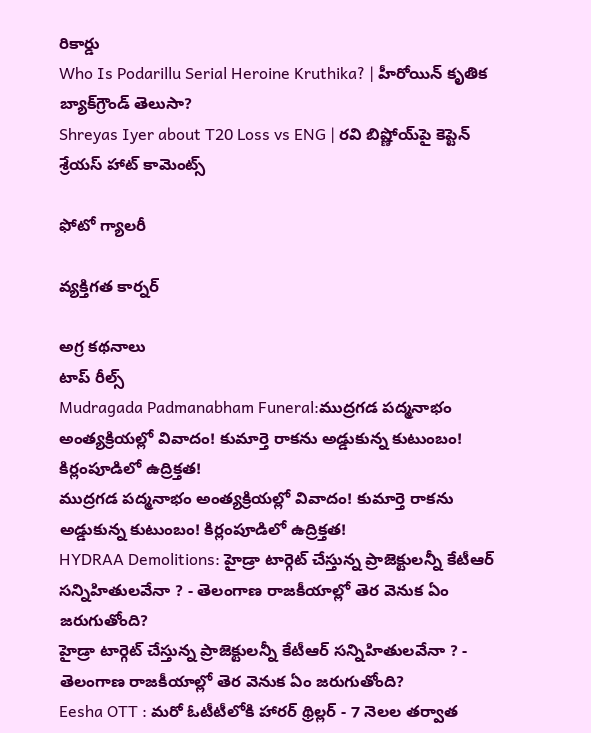రికార్డు
Who Is Podarillu Serial Heroine Kruthika? | హీరోయిన్ కృతిక బ్యాక్‌గ్రౌండ్ తెలుసా?
Shreyas Iyer about T20 Loss vs ENG | రవి బిష్ణోయ్‌పై కెప్టెన్ శ్రేయస్ హాట్ కామెంట్స్

ఫోటో గ్యాలరీ

వ్యక్తిగత కార్నర్

అగ్ర కథనాలు
టాప్ రీల్స్
Mudragada Padmanabham Funeral:ముద్రగడ పద్మనాభం అంత్యక్రియల్లో వివాదం! కుమార్తె రాకను అడ్డుకున్న కుటుంబం! కిర్లంపూడిలో ఉద్రిక్తత!
ముద్రగడ పద్మనాభం అంత్యక్రియల్లో వివాదం! కుమార్తె రాకను అడ్డుకున్న కుటుంబం! కిర్లంపూడిలో ఉద్రిక్తత!
HYDRAA Demolitions: హైడ్రా టార్గెట్ చేస్తున్న ప్రాజెక్టులన్నీ కేటీఆర్ సన్నిహితులవేనా ? - తెలంగాణ రాజకీయాల్లో తెర వెనుక ఏం జరుగుతోంది?
హైడ్రా టార్గెట్ చేస్తున్న ప్రాజెక్టులన్నీ కేటీఆర్ సన్నిహితులవేనా ? - తెలంగాణ రాజకీయాల్లో తెర వెనుక ఏం జరుగుతోంది?
Eesha OTT : మరో ఓటీటీలోకి హారర్ థ్రిల్లర్ - 7 నెలల తర్వాత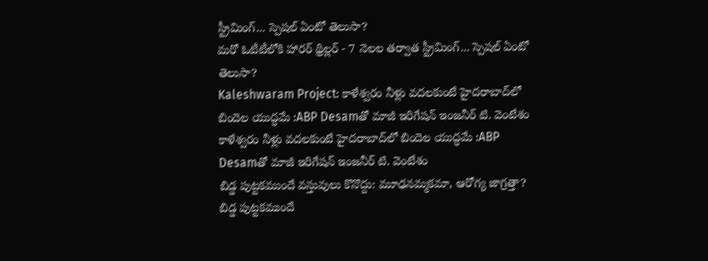స్ట్రీమింగ్... స్పెషల్ ఏంటో తెలుసా?
మరో ఓటీటీలోకి హారర్ థ్రిల్లర్ - 7 నెలల తర్వాత స్ట్రీమింగ్... స్పెషల్ ఏంటో తెలుసా?
Kaleshwaram Project: కాళేశ్వరం నీళ్లు వదలకుంటే హైదరాబాద్‌లో బిందెల యుద్ధమే :ABP Desamతో మాజీ ఇరిగేషన్ ఇంజనీర్ టి. వెంటేశం
కాళేశ్వరం నీళ్లు వదలకుంటే హైదరాబాద్‌లో బిందెల యుద్ధమే :ABP Desamతో మాజీ ఇరిగేషన్ ఇంజనీర్ టి. వెంటేశం
బిడ్డ పుట్టకముందే వస్తువులు కొనొద్దు: మూఢనమ్మకమా, ఆరోగ్య జాగ్రత్తా?
బిడ్డ పుట్టకముందే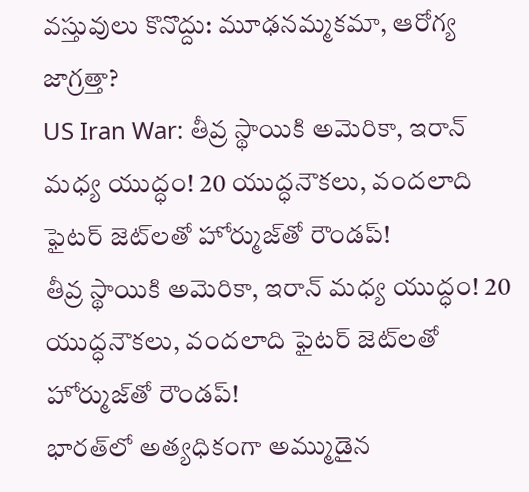వస్తువులు కొనొద్దు: మూఢనమ్మకమా, ఆరోగ్య జాగ్రత్తా?
US Iran War: తీవ్ర స్థాయికి అమెరికా, ఇరాన్‌ మధ్య యుద్ధం! 20 యుద్ధనౌకలు, వందలాది ఫైటర్ జెట్‌లతో హోర్ముజ్‌తో రౌండప్‌!
తీవ్ర స్థాయికి అమెరికా, ఇరాన్‌ మధ్య యుద్ధం! 20 యుద్ధనౌకలు, వందలాది ఫైటర్ జెట్‌లతో హోర్ముజ్‌తో రౌండప్‌!
భారత్‌లో అత్యధికంగా అమ్ముడైన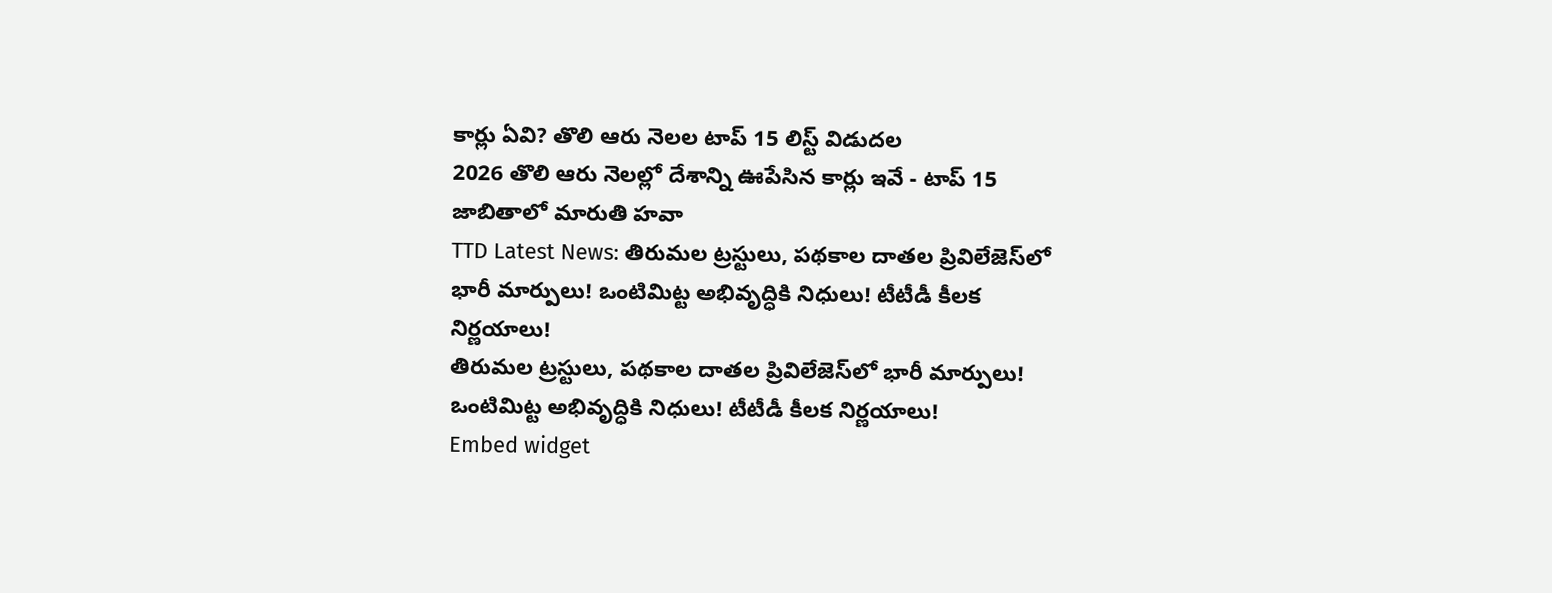కార్లు ఏవి? తొలి ఆరు నెలల టాప్ 15 లిస్ట్ విడుదల
2026 తొలి ఆరు నెలల్లో దేశాన్ని ఊపేసిన కార్లు ఇవే - టాప్ 15 జాబితాలో మారుతి హవా
TTD Latest News: తిరుమల ట్రస్టులు, పథకాల దాత‌ల ప్రివిలేజెస్‌లో భారీ మార్పులు! ఒంటిమిట్ట అభివృద్ధికి నిధులు! టీటీడీ కీలక నిర్ణయాలు!
తిరుమల ట్రస్టులు, పథకాల దాత‌ల ప్రివిలేజెస్‌లో భారీ మార్పులు! ఒంటిమిట్ట అభివృద్ధికి నిధులు! టీటీడీ కీలక నిర్ణయాలు!
Embed widget